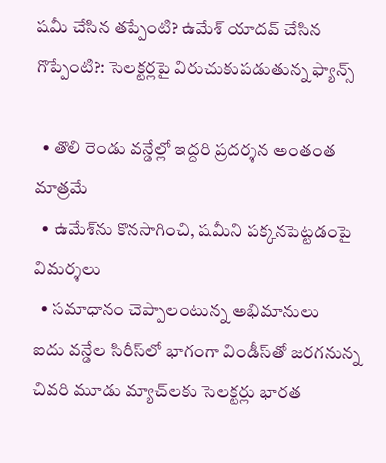షమీ చేసిన తప్పేంటి? ఉమేశ్ యాదవ్ చేసిన గొప్పేంటి?: సెలక్టర్లపై విరుచుకుపడుతున్న ఫ్యాన్స్

  • తొలి రెండు వన్డేల్లో ఇద్దరి ప్రదర్శన అంతంత మాత్రమే
  • ఉమేశ్‌ను కొనసాగించి, షమీని పక్కనపెట్టడంపై విమర్శలు
  • సమాధానం చెప్పాలంటున్న అభిమానులు
ఐదు వన్డేల సిరీస్‌లో భాగంగా విండీస్‌తో జరగనున్న చివరి మూడు మ్యాచ్‌లకు సెలక్టర్లు భారత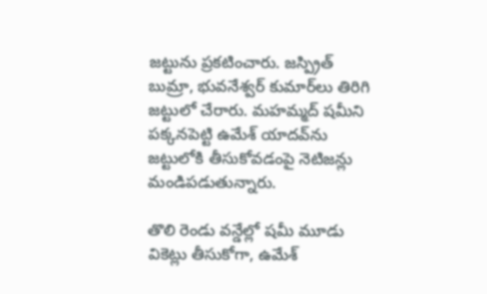జట్టును ప్రకటించారు. జస్ప్రిత్ బుమ్రా, భువనేశ్వర్ కుమార్‌లు తిరిగి జట్టులో చేరారు. మహమ్మద్ షమీని పక్కనపెట్టి ఉమేశ్ యాదవ్‌ను జట్టులోకి తీసుకోవడంపై నెటిజన్లు మండిపడుతున్నారు.

తొలి రెండు వన్డేల్లో షమీ మూడు వికెట్లు తీసుకోగా, ఉమేశ్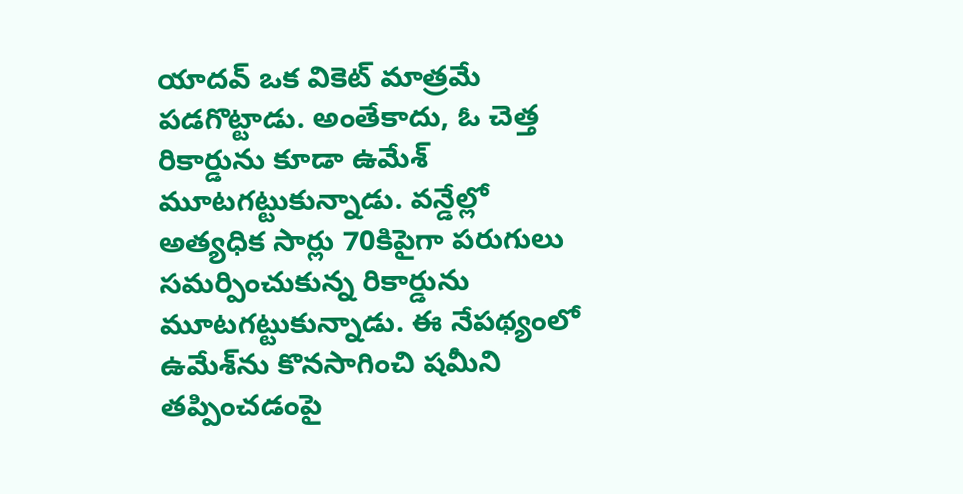యాదవ్ ఒక వికెట్ మాత్రమే పడగొట్టాడు. అంతేకాదు, ఓ చెత్త రికార్డును కూడా ఉమేశ్ మూటగట్టుకున్నాడు. వన్డేల్లో అత్యధిక సార్లు 70కిపైగా పరుగులు సమర్పించుకున్న రికార్డును మూటగట్టుకున్నాడు. ఈ నేపథ్యంలో ఉమేశ్‌ను కొనసాగించి షమీని తప్పించడంపై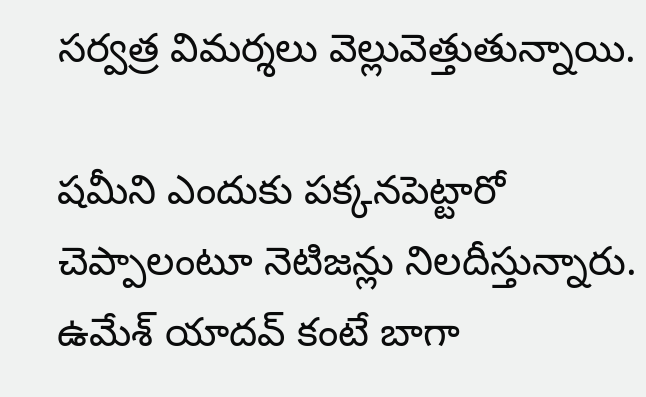సర్వత్ర విమర్శలు వెల్లువెత్తుతున్నాయి.

షమీని ఎందుకు పక్కనపెట్టారో చెప్పాలంటూ నెటిజన్లు నిలదీస్తున్నారు. ఉమేశ్ యాదవ్ కంటే బాగా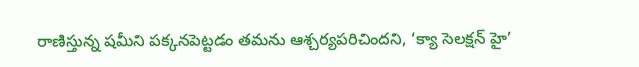రాణిస్తున్న షమీని పక్కనపెట్టడం తమను ఆశ్చర్యపరిచిందని, ‘క్యా సెలక్షన్ హై’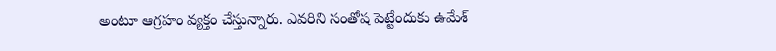అంటూ ఆగ్రహం వ్యక్తం చేస్తున్నారు. ఎవరిని సంతోష పెట్టేందుకు ఉమేశ్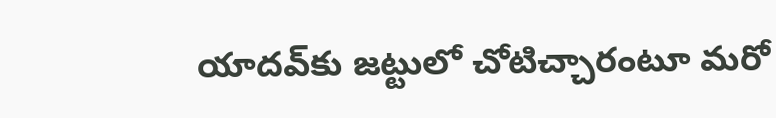యాదవ్‌కు జట్టులో చోటిచ్చారంటూ మరో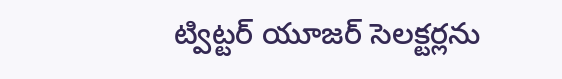ట్విట్టర్ యూజర్ సెలక్టర్లను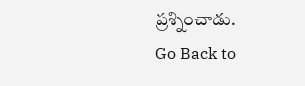ప్రశ్నించాడు.
Go Back to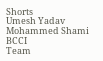Shorts
Umesh Yadav
Mohammed Shami
BCCI
Team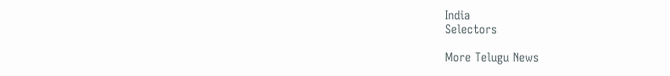India
Selectors

More Telugu News